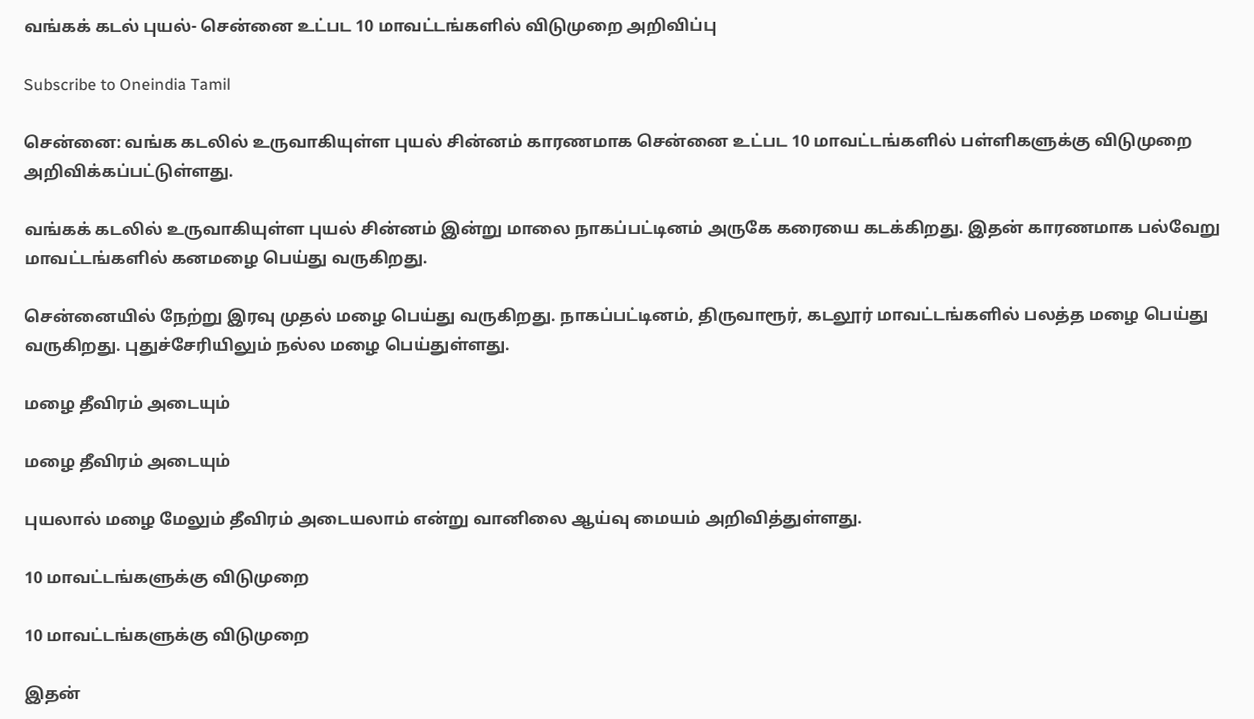வங்கக் கடல் புயல்- சென்னை உட்பட 10 மாவட்டங்களில் விடுமுறை அறிவிப்பு

Subscribe to Oneindia Tamil

சென்னை: வங்க கடலில் உருவாகியுள்ள புயல் சின்னம் காரணமாக சென்னை உட்பட 10 மாவட்டங்களில் பள்ளிகளுக்கு விடுமுறை அறிவிக்கப்பட்டுள்ளது.

வங்கக் கடலில் உருவாகியுள்ள புயல் சின்னம் இன்று மாலை நாகப்பட்டினம் அருகே கரையை கடக்கிறது. இதன் காரணமாக பல்வேறு மாவட்டங்களில் கனமழை பெய்து வருகிறது.

சென்னையில் நேற்று இரவு முதல் மழை பெய்து வருகிறது. நாகப்பட்டினம், திருவாரூர், கடலூர் மாவட்டங்களில் பலத்த மழை பெய்து வருகிறது. புதுச்சேரியிலும் நல்ல மழை பெய்துள்ளது.

மழை தீவிரம் அடையும்

மழை தீவிரம் அடையும்

புயலால் மழை மேலும் தீவிரம் அடையலாம் என்று வானிலை ஆய்வு மையம் அறிவித்துள்ளது.

10 மாவட்டங்களுக்கு விடுமுறை

10 மாவட்டங்களுக்கு விடுமுறை

இதன்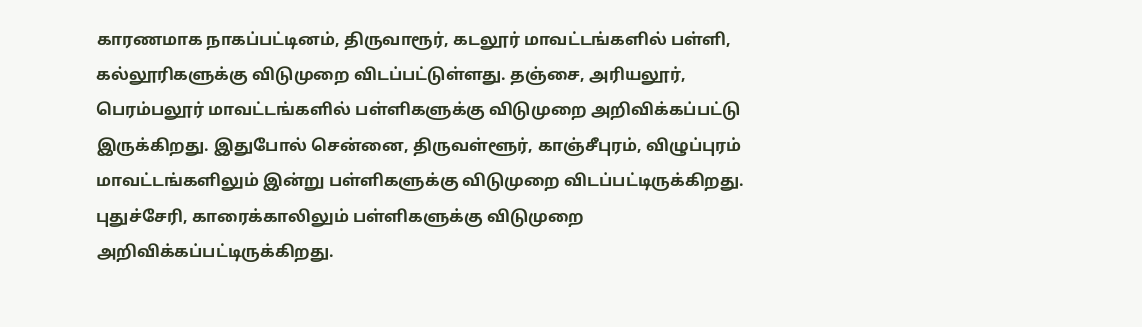காரணமாக நாகப்பட்டினம், திருவாரூர், கடலூர் மாவட்டங்களில் பள்ளி, கல்லூரிகளுக்கு விடுமுறை விடப்பட்டுள்ளது. தஞ்சை, அரியலூர், பெரம்பலூர் மாவட்டங்களில் பள்ளிகளுக்கு விடுமுறை அறிவிக்கப்பட்டு இருக்கிறது. இதுபோல் சென்னை, திருவள்ளூர், காஞ்சீபுரம், விழுப்புரம் மாவட்டங்களிலும் இன்று பள்ளிகளுக்கு விடுமுறை விடப்பட்டிருக்கிறது. புதுச்சேரி, காரைக்காலிலும் பள்ளிகளுக்கு விடுமுறை அறிவிக்கப்பட்டிருக்கிறது.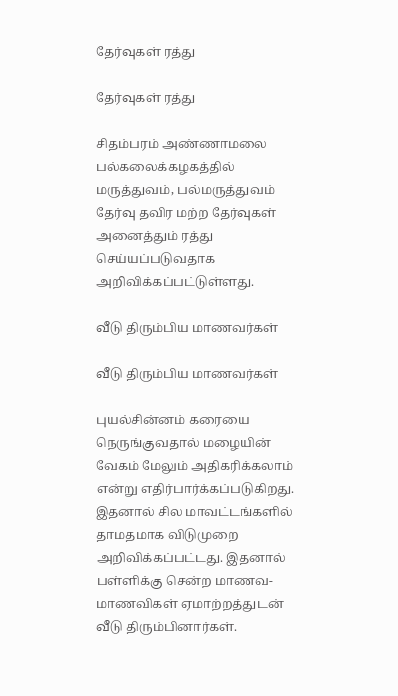தேர்வுகள் ரத்து

தேர்வுகள் ரத்து

சிதம்பரம் அண்ணாமலை பல்கலைக்கழகத்தில் மருத்துவம், பல்மருத்துவம் தேர்வு தவிர மற்ற தேர்வுகள் அனைத்தும் ரத்து செய்யப்படுவதாக அறிவிக்கப்பட்டுள்ளது.

வீடு திரும்பிய மாணவர்கள்

வீடு திரும்பிய மாணவர்கள்

புயல்சின்னம் கரையை நெருங்குவதால் மழையின் வேகம் மேலும் அதிகரிக்கலாம் என்று எதிர்பார்க்கப்படுகிறது. இதனால் சில மாவட்டங்களில் தாமதமாக விடுமுறை அறிவிக்கப்பட்டது. இதனால் பள்ளிக்கு சென்ற மாணவ-மாணவிகள் ஏமாற்றத்துடன் வீடு திரும்பினார்கள்.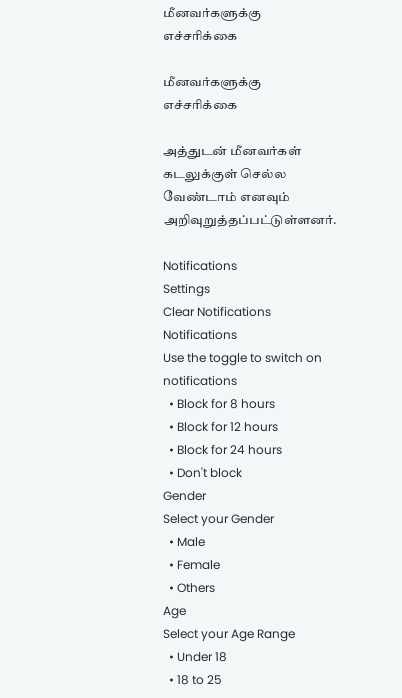மீனவர்களுக்கு எச்சரிக்கை

மீனவர்களுக்கு எச்சரிக்கை

அத்துடன் மீனவர்கள் கடலுக்குள் செல்ல வேண்டாம் எனவும் அறிவுறுத்தப்பட்டுள்ளனர்.

Notifications
Settings
Clear Notifications
Notifications
Use the toggle to switch on notifications
  • Block for 8 hours
  • Block for 12 hours
  • Block for 24 hours
  • Don't block
Gender
Select your Gender
  • Male
  • Female
  • Others
Age
Select your Age Range
  • Under 18
  • 18 to 25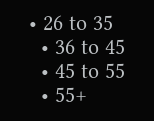• 26 to 35
  • 36 to 45
  • 45 to 55
  • 55+